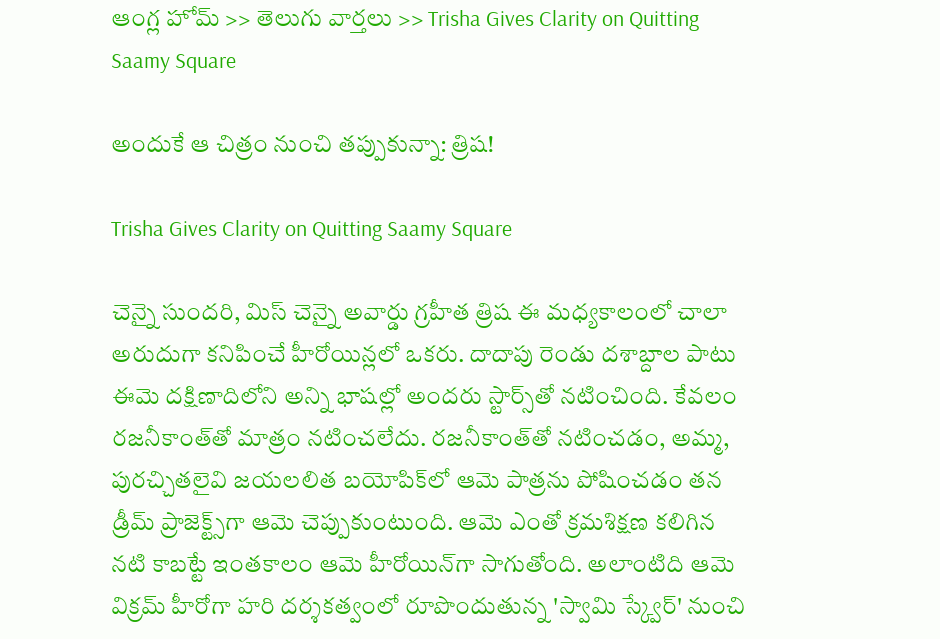ఆంగ్ల హోమ్ >> తెలుగు వార్తలు >> Trisha Gives Clarity on Quitting Saamy Square

అందుకే ఆ చిత్రం నుంచి తప్పుకున్నా: త్రిష!

Trisha Gives Clarity on Quitting Saamy Square

చెన్నై సుందరి, మిస్‌ చెన్నై అవార్డు గ్రహీత త్రిష ఈ మధ్యకాలంలో చాలా అరుదుగా కనిపించే హీరోయిన్లలో ఒకరు. దాదాపు రెండు దశాబ్దాల పాటు ఈమె దక్షిణాదిలోని అన్ని భాషల్లో అందరు స్టార్స్‌తో నటించింది. కేవలం రజనీకాంత్‌తో మాత్రం నటించలేదు. రజనీకాంత్‌తో నటించడం, అమ్మ, పురచ్చితలైవి జయలలిత బయోపిక్‌లో ఆమె పాత్రను పోషించడం తన డ్రీమ్‌ ప్రాజెక్ట్స్‌గా ఆమె చెప్పుకుంటుంది. ఆమె ఎంతో క్రమశిక్షణ కలిగిన నటి కాబట్టే ఇంతకాలం ఆమె హీరోయిన్‌గా సాగుతోంది. అలాంటిది ఆమె విక్రమ్‌ హీరోగా హరి దర్శకత్వంలో రూపొందుతున్న 'స్వామి స్క్వేర్‌' నుంచి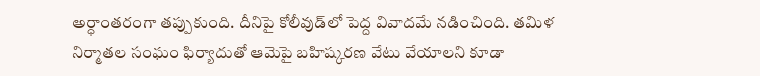అర్ధాంతరంగా తప్పుకుంది. దీనిపై కోలీవుడ్‌లో పెద్ద వివాదమే నడించింది. తమిళ నిర్మాతల సంఘం ఫిర్యాదుతో ఆమెపై బహిష్కరణ వేటు వేయాలని కూడా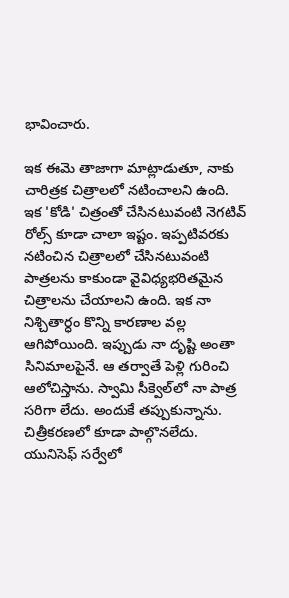భావించారు.

ఇక ఈమె తాజాగా మాట్లాడుతూ, నాకు చారిత్రక చిత్రాలలో నటించాలని ఉంది. ఇక 'కోడి' చిత్రంతో చేసినటువంటి నెగటివ్‌ రోల్స్‌ కూడా చాలా ఇష్టం. ఇప్పటివరకు నటించిన చిత్రాలలో చేసినటువంటి పాత్రలను కాకుండా వైవిధ్యభరితమైన చిత్రాలను చేయాలని ఉంది. ఇక నా నిశ్చితార్ధం కొన్ని కారణాల వల్ల ఆగిపోయింది. ఇప్పుడు నా దృష్టి అంతా సినిమాలపైనే. ఆ తర్వాతే పెళ్లి గురించి ఆలోచిస్తాను. స్వామి సీక్వెల్‌లో నా పాత్ర సరిగా లేదు. అందుకే తప్పుకున్నాను. చిత్రీకరణలో కూడా పాల్గొనలేదు. యునిసెఫ్‌ సర్వేలో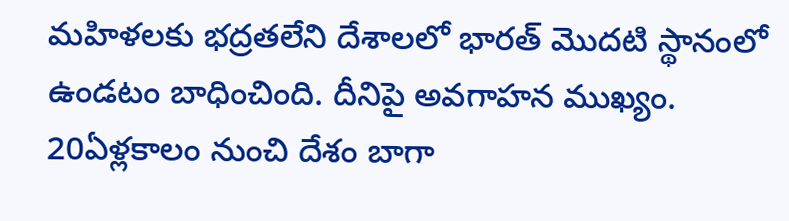మహిళలకు భద్రతలేని దేశాలలో భారత్‌ మొదటి స్థానంలో ఉండటం బాధించింది. దీనిపై అవగాహన ముఖ్యం. 20ఏళ్లకాలం నుంచి దేశం బాగా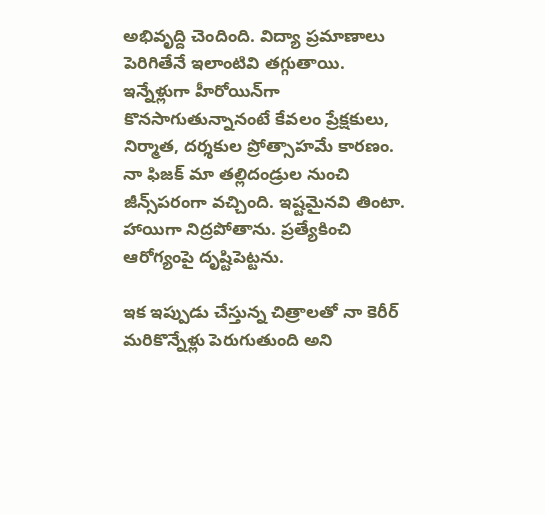అభివృద్ది చెందింది. విద్యా ప్రమాణాలు పెరిగితేనే ఇలాంటివి తగ్గుతాయి. ఇన్నేళ్లుగా హీరోయిన్‌గా కొనసాగుతున్నానంటే కేవలం ప్రేక్షకులు, నిర్మాత, దర్శకుల ప్రోత్సాహమే కారణం. నా ఫిజక్‌ మా తల్లిదండ్రుల నుంచి జీన్స్‌పరంగా వచ్చింది. ఇష్టమైనవి తింటా. హాయిగా నిద్రపోతాను. ప్రత్యేకించి ఆరోగ్యంపై దృష్టిపెట్టను.

ఇక ఇప్పుడు చేస్తున్న చిత్రాలతో నా కెరీర్‌ మరికొన్నేళ్లు పెరుగుతుంది అని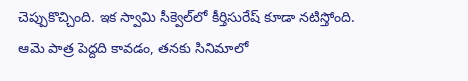చెప్పుకొచ్చింది. ఇక స్వామి సీక్వెల్‌లో కీర్తిసురేష్‌ కూడా నటిస్తోంది. ఆమె పాత్ర పెద్దది కావడం, తనకు సినిమాలో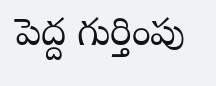పెద్ద గుర్తింపు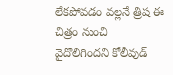లేకపోవడం వల్లనే త్రిష ఈ చిత్రం నుంచి వైదొలిగిందని కోలీవుడ్‌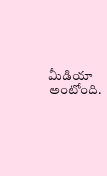మీడియా అంటోంది.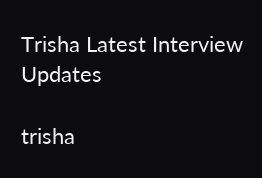Trisha Latest Interview Updates

trisha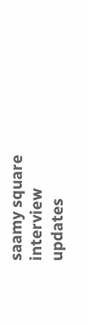saamy square
interview
updates